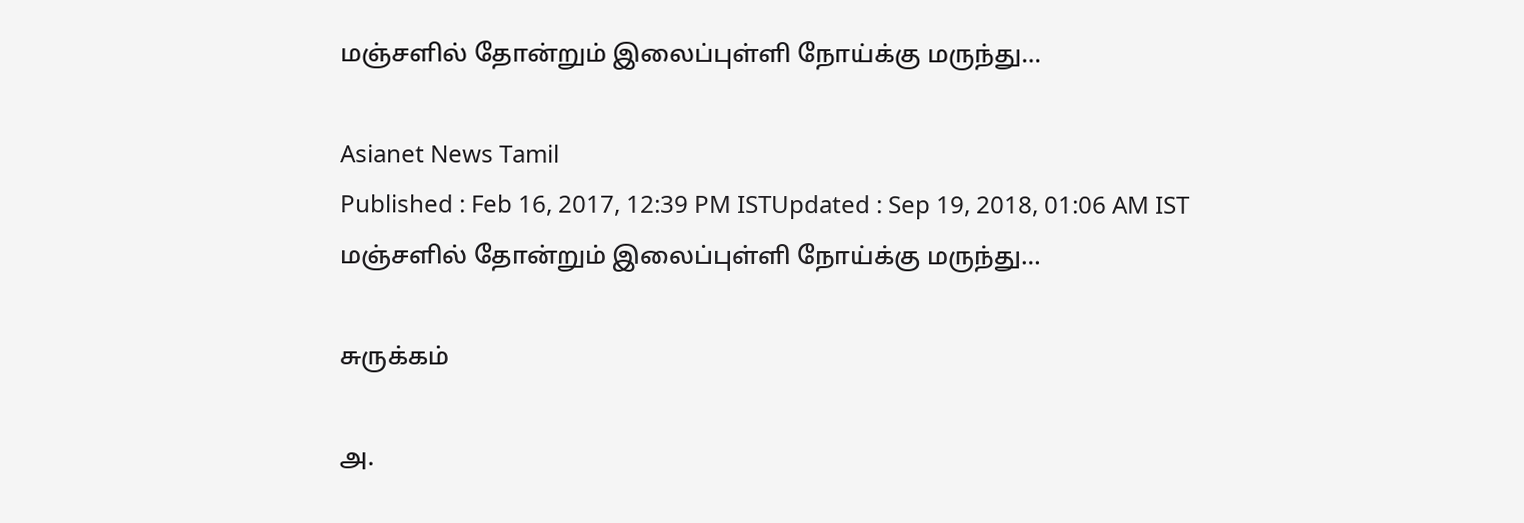மஞ்சளில் தோன்றும் இலைப்புள்ளி நோய்க்கு மருந்து…

Asianet News Tamil
Published : Feb 16, 2017, 12:39 PM ISTUpdated : Sep 19, 2018, 01:06 AM IST
மஞ்சளில் தோன்றும் இலைப்புள்ளி நோய்க்கு மருந்து…

சுருக்கம்

அ.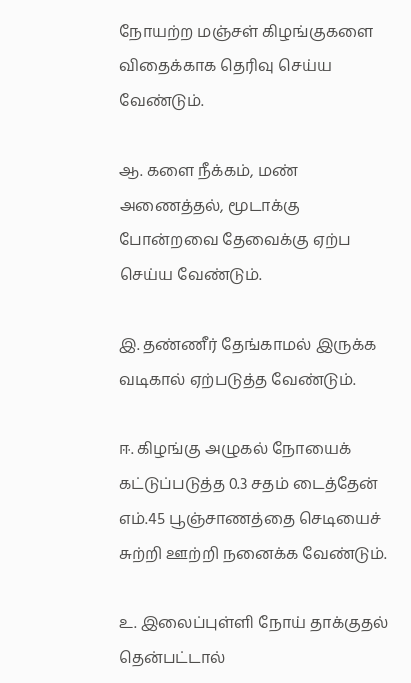நோயற்ற மஞ்சள் கிழங்குகளை விதைக்காக தெரிவு செய்ய வேண்டும்.

ஆ. களை நீக்கம், மண் அணைத்தல், மூடாக்கு போன்றவை தேவைக்கு ஏற்ப செய்ய வேண்டும்.

இ. தண்ணீர் தேங்காமல் இருக்க வடிகால் ஏற்படுத்த வேண்டும்.

ஈ. கிழங்கு அழுகல் நோயைக் கட்டுப்படுத்த 0.3 சதம் டைத்தேன் எம்.45 பூஞ்சாணத்தை செடியைச் சுற்றி ஊற்றி நனைக்க வேண்டும்.

உ. இலைப்புள்ளி நோய் தாக்குதல் தென்பட்டால்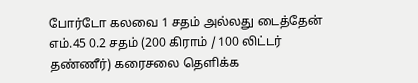போர்டோ கலவை 1 சதம் அல்லது டைத்தேன் எம்.45 0.2 சதம் (200 கிராம் / 100 லிட்டர் தண்ணீர்) கரைசலை தெளிக்க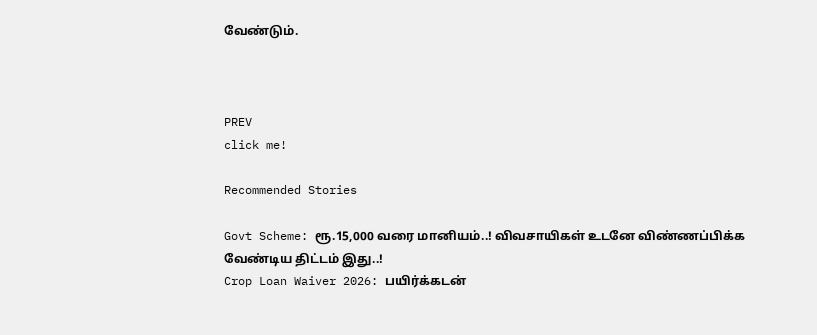வேண்டும்.



PREV
click me!

Recommended Stories

Govt Scheme: ரூ.15,000 வரை மானியம்..! விவசாயிகள் உடனே விண்ணப்பிக்க வேண்டிய திட்டம் இது..!
Crop Loan Waiver 2026: பயிர்க்கடன்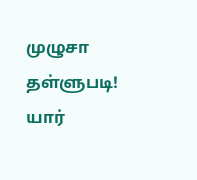முழுசா தள்ளுபடி! யார்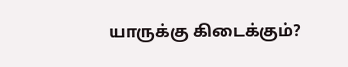யாருக்கு கிடைக்கும்?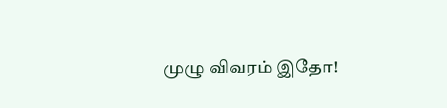முழு விவரம் இதோ!